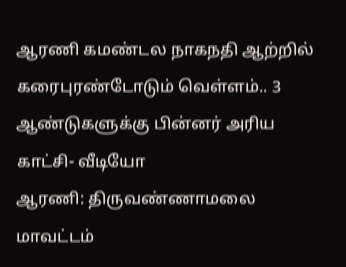ஆரணி கமண்டல நாகநதி ஆற்றில் கரைபுரண்டோடும் வெள்ளம்.. 3 ஆண்டுகளுக்கு பின்னர் அரிய காட்சி- வீடியோ
ஆரணி: திருவண்ணாமலை மாவட்டம்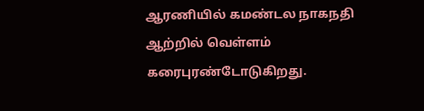ஆரணியில் கமண்டல நாகநதி ஆற்றில் வெள்ளம் கரைபுரண்டோடுகிறது.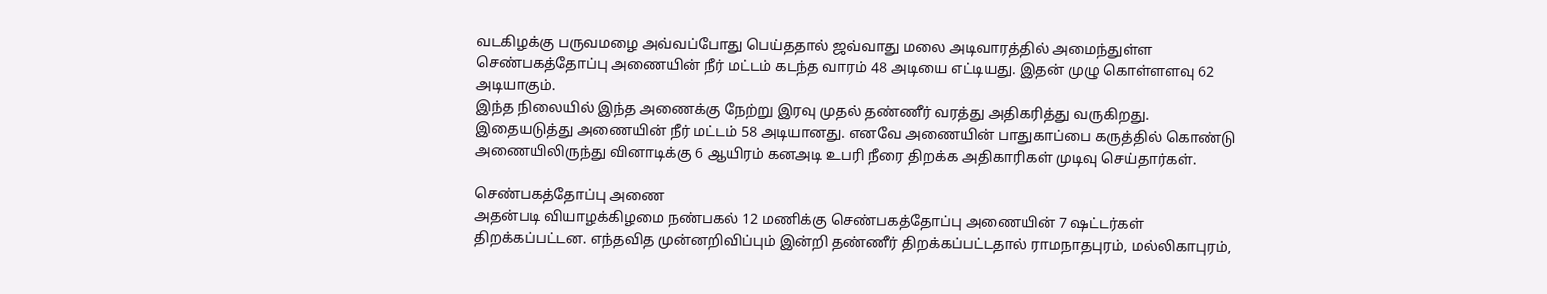வடகிழக்கு பருவமழை அவ்வப்போது பெய்ததால் ஜவ்வாது மலை அடிவாரத்தில் அமைந்துள்ள செண்பகத்தோப்பு அணையின் நீர் மட்டம் கடந்த வாரம் 48 அடியை எட்டியது. இதன் முழு கொள்ளளவு 62 அடியாகும்.
இந்த நிலையில் இந்த அணைக்கு நேற்று இரவு முதல் தண்ணீர் வரத்து அதிகரித்து வருகிறது. இதையடுத்து அணையின் நீர் மட்டம் 58 அடியானது. எனவே அணையின் பாதுகாப்பை கருத்தில் கொண்டு அணையிலிருந்து வினாடிக்கு 6 ஆயிரம் கனஅடி உபரி நீரை திறக்க அதிகாரிகள் முடிவு செய்தார்கள்.

செண்பகத்தோப்பு அணை
அதன்படி வியாழக்கிழமை நண்பகல் 12 மணிக்கு செண்பகத்தோப்பு அணையின் 7 ஷட்டர்கள் திறக்கப்பட்டன. எந்தவித முன்னறிவிப்பும் இன்றி தண்ணீர் திறக்கப்பட்டதால் ராமநாதபுரம், மல்லிகாபுரம்,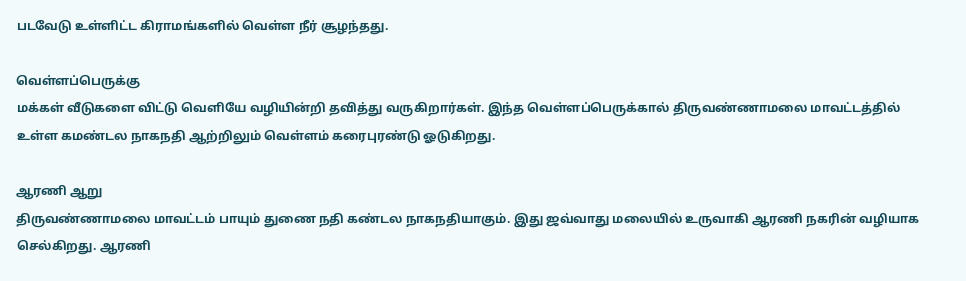படவேடு உள்ளிட்ட கிராமங்களில் வெள்ள நீர் சூழந்தது.

வெள்ளப்பெருக்கு
மக்கள் வீடுகளை விட்டு வெளியே வழியின்றி தவித்து வருகிறார்கள். இந்த வெள்ளப்பெருக்கால் திருவண்ணாமலை மாவட்டத்தில் உள்ள கமண்டல நாகநதி ஆற்றிலும் வெள்ளம் கரைபுரண்டு ஓடுகிறது.

ஆரணி ஆறு
திருவண்ணாமலை மாவட்டம் பாயும் துணை நதி கண்டல நாகநதியாகும். இது ஜவ்வாது மலையில் உருவாகி ஆரணி நகரின் வழியாக செல்கிறது. ஆரணி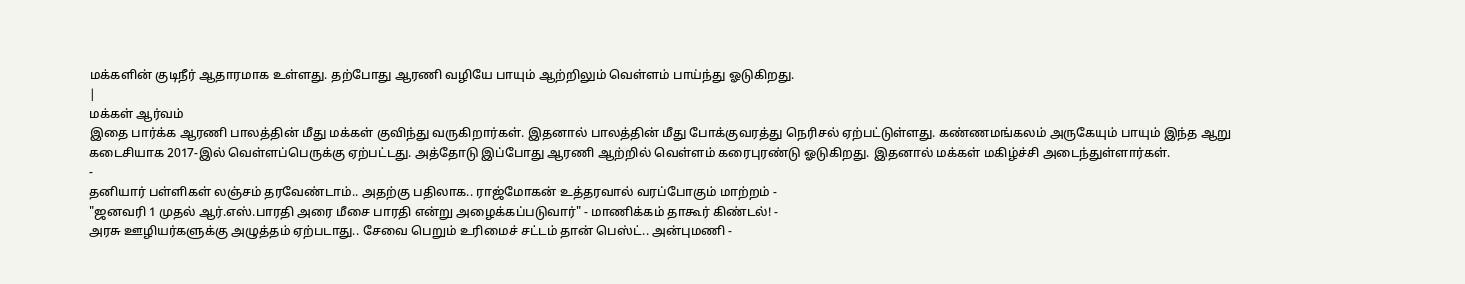மக்களின் குடிநீர் ஆதாரமாக உள்ளது. தற்போது ஆரணி வழியே பாயும் ஆற்றிலும் வெள்ளம் பாய்ந்து ஓடுகிறது.
|
மக்கள் ஆர்வம்
இதை பார்க்க ஆரணி பாலத்தின் மீது மக்கள் குவிந்து வருகிறார்கள். இதனால் பாலத்தின் மீது போக்குவரத்து நெரிசல் ஏற்பட்டுள்ளது. கண்ணமங்கலம் அருகேயும் பாயும் இந்த ஆறு கடைசியாக 2017-இல் வெள்ளப்பெருக்கு ஏற்பட்டது. அத்தோடு இப்போது ஆரணி ஆற்றில் வெள்ளம் கரைபுரண்டு ஓடுகிறது. இதனால் மக்கள் மகிழ்ச்சி அடைந்துள்ளார்கள்.
-
தனியார் பள்ளிகள் லஞ்சம் தரவேண்டாம்.. அதற்கு பதிலாக.. ராஜ்மோகன் உத்தரவால் வரப்போகும் மாற்றம் -
"ஜனவரி 1 முதல் ஆர்.எஸ்.பாரதி அரை மீசை பாரதி என்று அழைக்கப்படுவார்" - மாணிக்கம் தாகூர் கிண்டல்! -
அரசு ஊழியர்களுக்கு அழுத்தம் ஏற்படாது.. சேவை பெறும் உரிமைச் சட்டம் தான் பெஸ்ட்.. அன்புமணி -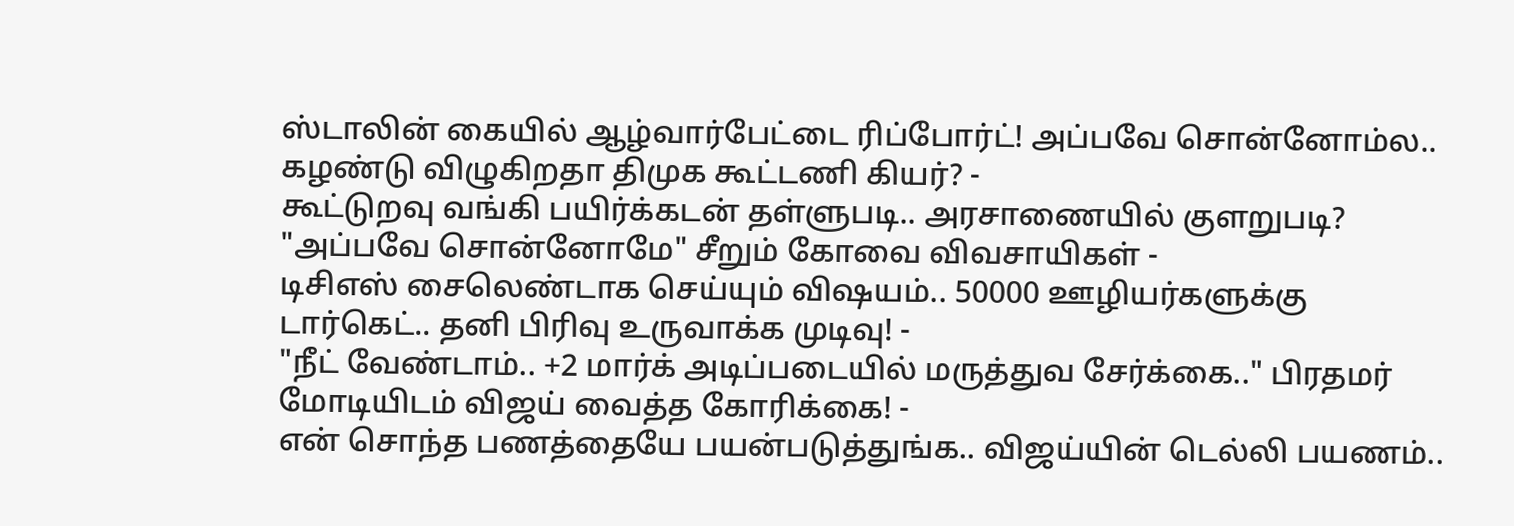ஸ்டாலின் கையில் ஆழ்வார்பேட்டை ரிப்போர்ட்! அப்பவே சொன்னோம்ல.. கழண்டு விழுகிறதா திமுக கூட்டணி கியர்? -
கூட்டுறவு வங்கி பயிர்க்கடன் தள்ளுபடி.. அரசாணையில் குளறுபடி? "அப்பவே சொன்னோமே" சீறும் கோவை விவசாயிகள் -
டிசிஎஸ் சைலெண்டாக செய்யும் விஷயம்.. 50000 ஊழியர்களுக்கு டார்கெட்.. தனி பிரிவு உருவாக்க முடிவு! -
"நீட் வேண்டாம்.. +2 மார்க் அடிப்படையில் மருத்துவ சேர்க்கை.." பிரதமர் மோடியிடம் விஜய் வைத்த கோரிக்கை! -
என் சொந்த பணத்தையே பயன்படுத்துங்க.. விஜய்யின் டெல்லி பயணம்..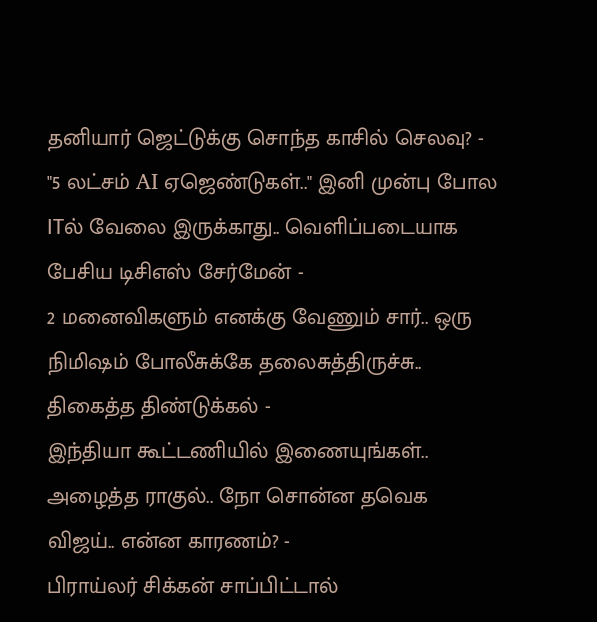தனியார் ஜெட்டுக்கு சொந்த காசில் செலவு? -
"5 லட்சம் AI ஏஜெண்டுகள்.." இனி முன்பு போல ITல் வேலை இருக்காது.. வெளிப்படையாக பேசிய டிசிஎஸ் சேர்மேன் -
2 மனைவிகளும் எனக்கு வேணும் சார்.. ஒரு நிமிஷம் போலீசுக்கே தலைசுத்திருச்சு.. திகைத்த திண்டுக்கல் -
இந்தியா கூட்டணியில் இணையுங்கள்.. அழைத்த ராகுல்.. நோ சொன்ன தவெக விஜய்.. என்ன காரணம்? -
பிராய்லர் சிக்கன் சாப்பிட்டால்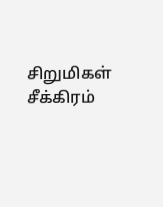சிறுமிகள் சீக்கிரம்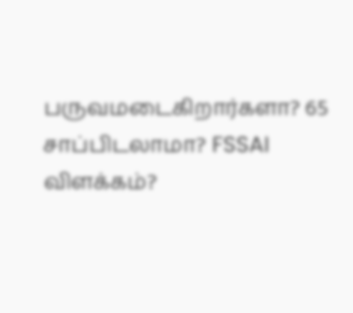பருவமடைகிறார்களா? 65 சாப்பிடலாமா? FSSAI விளக்கம்?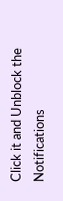Click it and Unblock the Notifications